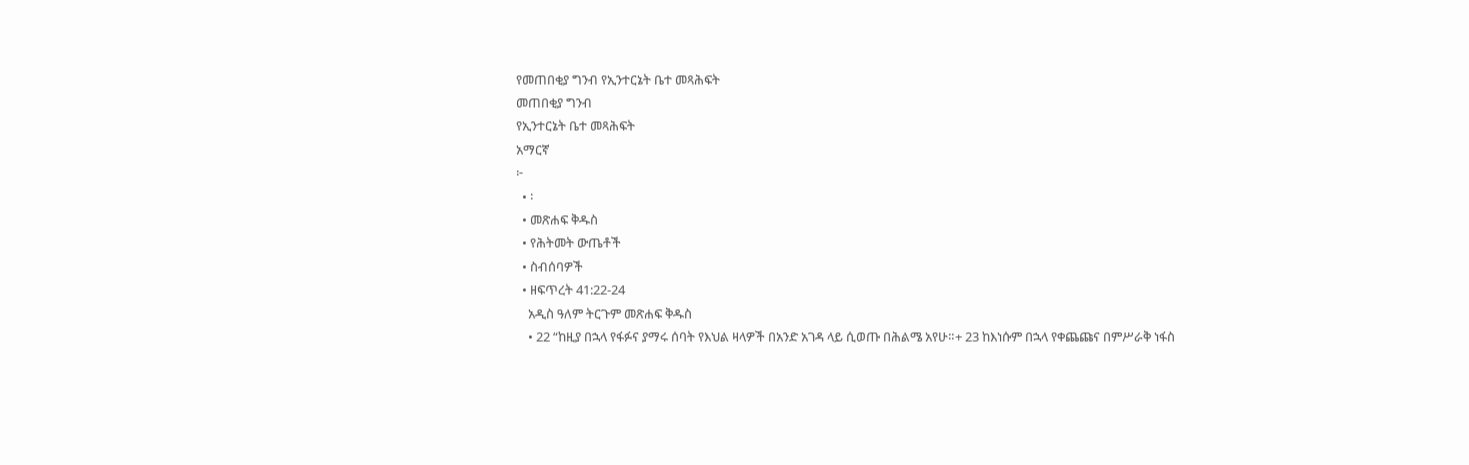የመጠበቂያ ግንብ የኢንተርኔት ቤተ መጻሕፍት
መጠበቂያ ግንብ
የኢንተርኔት ቤተ መጻሕፍት
አማርኛ
፦
  • ፡
  • መጽሐፍ ቅዱስ
  • የሕትመት ውጤቶች
  • ስብሰባዎች
  • ዘፍጥረት 41:22-24
    አዲስ ዓለም ትርጉም መጽሐፍ ቅዱስ
    • 22 “ከዚያ በኋላ የፋፉና ያማሩ ሰባት የእህል ዛላዎች በአንድ አገዳ ላይ ሲወጡ በሕልሜ አየሁ።+ 23 ከእነሱም በኋላ የቀጨጩና በምሥራቅ ነፋስ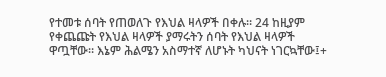የተመቱ ሰባት የጠወለጉ የእህል ዛላዎች በቀሉ። 24 ከዚያም የቀጨጩት የእህል ዛላዎች ያማሩትን ሰባት የእህል ዛላዎች ዋጧቸው። እኔም ሕልሜን አስማተኛ ለሆኑት ካህናት ነገርኳቸው፤+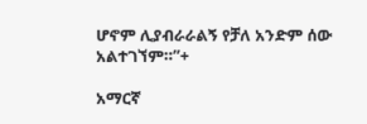ሆኖም ሊያብራራልኝ የቻለ አንድም ሰው አልተገኘም።”+

አማርኛ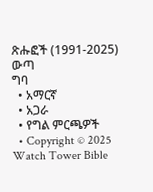ጽሑፎች (1991-2025)
ውጣ
ግባ
  • አማርኛ
  • አጋራ
  • የግል ምርጫዎች
  • Copyright © 2025 Watch Tower Bible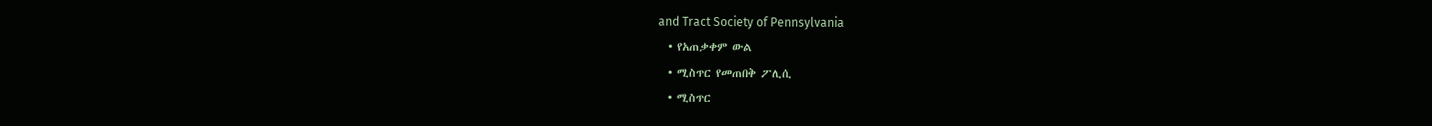and Tract Society of Pennsylvania
  • የአጠቃቀም ውል
  • ሚስጥር የመጠበቅ ፖሊሲ
  • ሚስጥር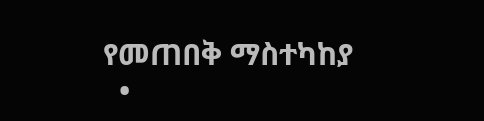የመጠበቅ ማስተካከያ
  •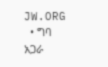JW.ORG
  • ግባ
አጋራ